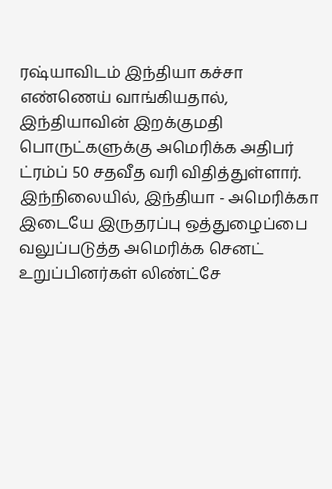ரஷ்யாவிடம் இந்தியா கச்சா எண்ணெய் வாங்கியதால், இந்தியாவின் இறக்குமதி பொருட்களுக்கு அமெரிக்க அதிபர் ட்ரம்ப் 50 சதவீத வரி விதித்துள்ளார்.
இந்நிலையில், இந்தியா - அமெரிக்கா இடையே இருதரப்பு ஒத்துழைப்பை வலுப்படுத்த அமெரிக்க செனட் உறுப்பினர்கள் லிண்ட்சே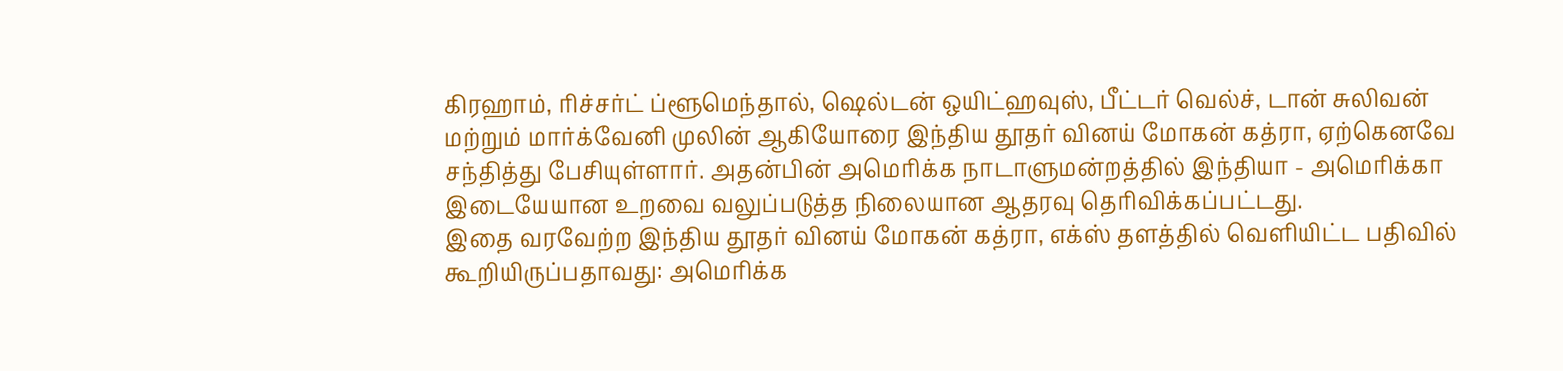கிரஹாம், ரிச்சர்ட் ப்ளூமெந்தால், ஷெல்டன் ஒயிட்ஹவுஸ், பீட்டர் வெல்ச், டான் சுலிவன் மற்றும் மார்க்வேனி முலின் ஆகியோரை இந்திய தூதர் வினய் மோகன் கத்ரா, ஏற்கெனவே சந்தித்து பேசியுள்ளார். அதன்பின் அமெரிக்க நாடாளுமன்றத்தில் இந்தியா - அமெரிக்கா இடையேயான உறவை வலுப்படுத்த நிலையான ஆதரவு தெரிவிக்கப்பட்டது.
இதை வரவேற்ற இந்திய தூதர் வினய் மோகன் கத்ரா, எக்ஸ் தளத்தில் வெளியிட்ட பதிவில் கூறியிருப்பதாவது: அமெரிக்க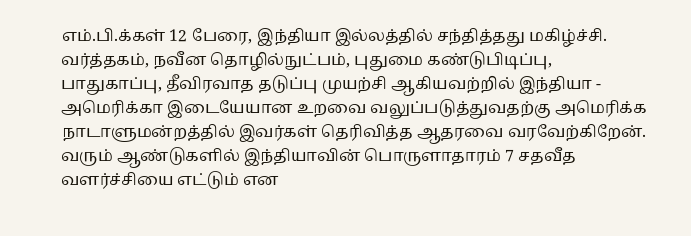எம்.பி.க்கள் 12 பேரை, இந்தியா இல்லத்தில் சந்தித்தது மகிழ்ச்சி. வர்த்தகம், நவீன தொழில்நுட்பம், புதுமை கண்டுபிடிப்பு, பாதுகாப்பு, தீவிரவாத தடுப்பு முயற்சி ஆகியவற்றில் இந்தியா - அமெரிக்கா இடையேயான உறவை வலுப்படுத்துவதற்கு அமெரிக்க நாடாளுமன்றத்தில் இவர்கள் தெரிவித்த ஆதரவை வரவேற்கிறேன்.
வரும் ஆண்டுகளில் இந்தியாவின் பொருளாதாரம் 7 சதவீத வளர்ச்சியை எட்டும் என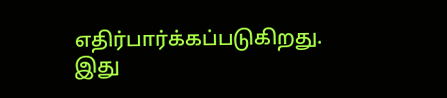எதிர்பார்க்கப்படுகிறது. இது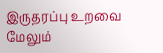இருதரப்பு உறவை மேலும்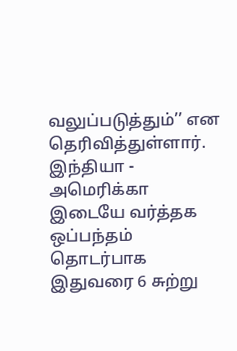வலுப்படுத்தும்’’ என தெரிவித்துள்ளார். இந்தியா - அமெரிக்கா இடையே வர்த்தக ஒப்பந்தம் தொடர்பாக இதுவரை 6 சுற்று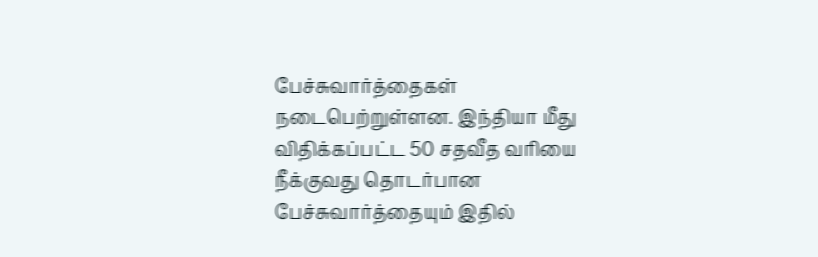பேச்சுவார்த்தைகள் நடைபெற்றுள்ளன. இந்தியா மீது விதிக்கப்பட்ட 50 சதவீத வரியை நீக்குவது தொடர்பான பேச்சுவார்த்தையும் இதில்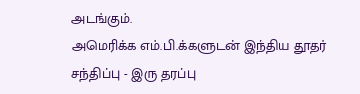அடங்கும்.
அமெரிக்க எம்.பி.க்களுடன் இந்திய தூதர் சந்திப்பு - இரு தரப்பு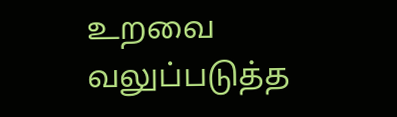உறவை வலுப்படுத்த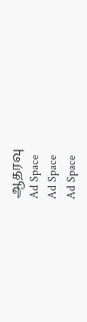ஆதரவு
Ad Space
Ad Space
Ad Space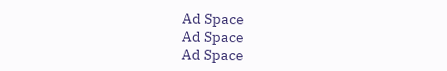Ad Space
Ad Space
Ad Space